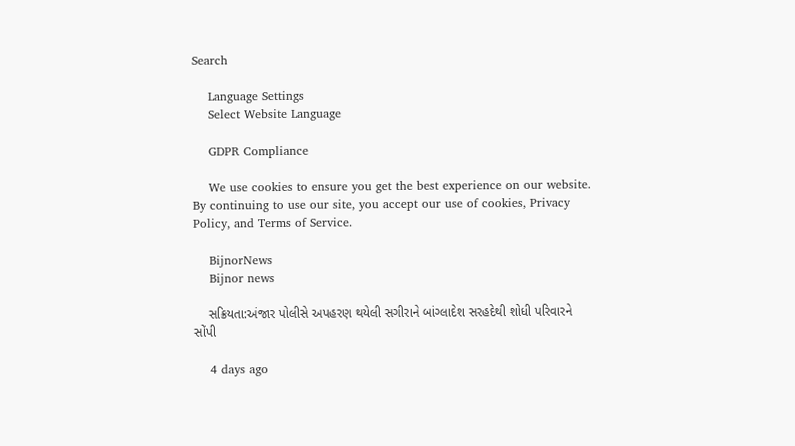Search

    Language Settings
    Select Website Language

    GDPR Compliance

    We use cookies to ensure you get the best experience on our website. By continuing to use our site, you accept our use of cookies, Privacy Policy, and Terms of Service.

    BijnorNews
    Bijnor news

    સક્રિયતા:અંજાર પોલીસે અપહરણ થયેલી સગીરાને બાંગ્લાદેશ સરહદેથી શોધી પરિવારને સોંપી

    4 days ago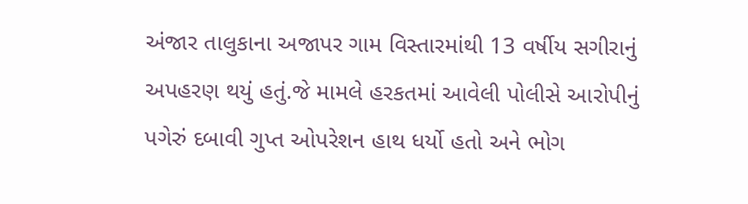અંજાર તાલુકાના અજાપર ગામ વિસ્તારમાંથી 13 વર્ષીય સગીરાનું અપહરણ થયું હતું.જે મામલે હરકતમાં આવેલી પોલીસે આરોપીનું પગેરું દબાવી ગુપ્ત ઓપરેશન હાથ ધર્યો હતો અને ભોગ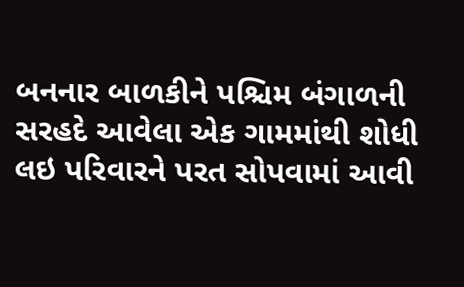બનનાર બાળકીને પશ્ચિમ બંગાળની સરહદે આવેલા એક ગામમાંથી શોધી લઇ પરિવારને પરત સોપવામાં આવી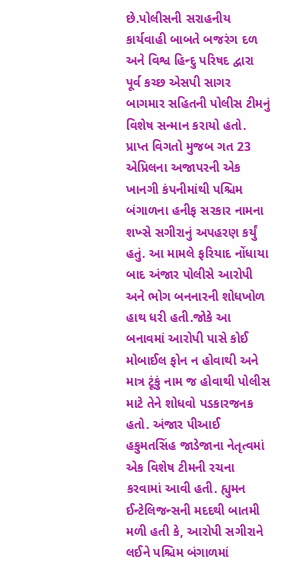છે.પોલીસની સરાહનીય કાર્યવાહી બાબતે બજરંગ દળ અને વિશ્વ હિન્દુ પરિષદ દ્વારા પૂર્વ કચ્છ એસપી સાગર બાગમાર સહિતની પોલીસ ટીમનું વિશેષ સન્માન કરાયો હતો. પ્રાપ્ત વિગતો મુજબ ગત 23 એપ્રિલના અજાપરની એક ખાનગી કંપનીમાંથી પશ્ચિમ બંગાળના હનીફ સરકાર નામના શખ્સે સગીરાનું અપહરણ કર્યું હતું. આ મામલે ફરિયાદ નોંધાયા બાદ અંજાર પોલીસે આરોપી અને ભોગ બનનારની શોધખોળ હાથ ધરી હતી.જોકે આ બનાવમાં આરોપી પાસે કોઈ મોબાઈલ ફોન ન હોવાથી અને માત્ર ટૂંકું નામ જ હોવાથી પોલીસ માટે તેને શોધવો પડકારજનક હતો. અંજાર પીઆઈ હકુમતસિંહ જાડેજાના નેતૃત્વમાં એક વિશેષ ટીમની રચના કરવામાં આવી હતી. હ્યુમન ઈન્ટેલિજન્સની મદદથી બાતમી મળી હતી કે, આરોપી સગીરાને લઈને પશ્ચિમ બંગાળમાં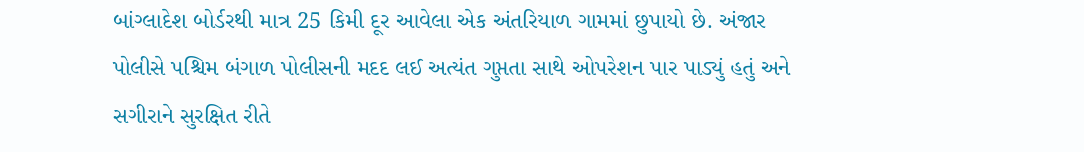બાંગ્લાદેશ બોર્ડરથી માત્ર 25 કિમી દૂર આવેલા એક અંતરિયાળ ગામમાં છુપાયો છે. અંજાર પોલીસે પશ્ચિમ બંગાળ પોલીસની મદદ લઈ અત્યંત ગુપ્તતા સાથે ઓપરેશન પાર પાડ્યું હતું અને સગીરાને સુરક્ષિત રીતે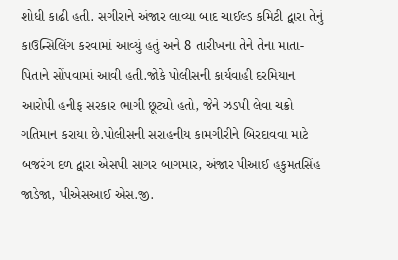શોધી કાઢી હતી. સગીરાને અંજાર લાવ્યા બાદ ચાઈલ્ડ કમિટી દ્વારા તેનું કાઉન્સિલિંગ કરવામાં આવ્યું હતું અને 8 તારીખના તેને તેના માતા-પિતાને સોંપવામાં આવી હતી.જોકે પોલીસની કાર્યવાહી દરમિયાન આરોપી હનીફ સરકાર ભાગી છૂટ્યો હતો, જેને ઝડપી લેવા ચક્રો ગતિમાન કરાયા છે.પોલીસની સરાહનીય કામગીરીને બિરદાવવા માટે બજરંગ દળ દ્વારા એસપી સાગર બાગમાર, અંજાર પીઆઈ હકુમતસિંહ જાડેજા, પીએસઆઈ એસ.જી.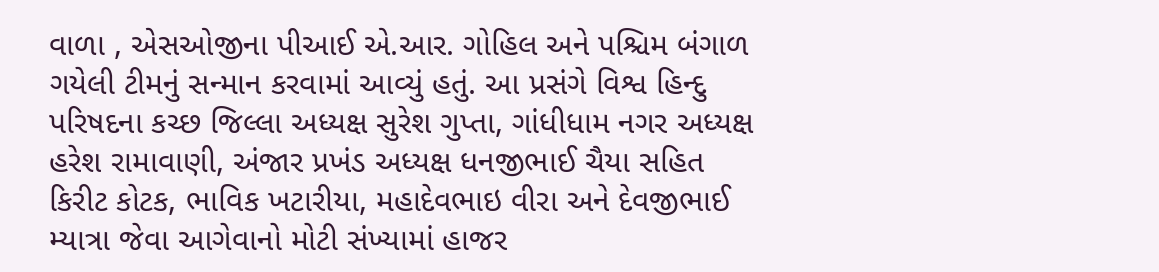વાળા , એસઓજીના પીઆઈ એ.આર. ગોહિલ અને પશ્ચિમ બંગાળ ગયેલી ટીમનું સન્માન કરવામાં આવ્યું હતું. આ પ્રસંગે વિશ્વ હિન્દુ પરિષદના કચ્છ જિલ્લા અધ્યક્ષ સુરેશ ગુપ્તા, ગાંધીધામ નગર અધ્યક્ષ હરેશ રામાવાણી, અંજાર પ્રખંડ અધ્યક્ષ ધનજીભાઈ ચૈયા સહિત કિરીટ કોટક, ભાવિક ખટારીયા, મહાદેવભાઇ વીરા અને દેવજીભાઈ મ્યાત્રા જેવા આગેવાનો મોટી સંખ્યામાં હાજર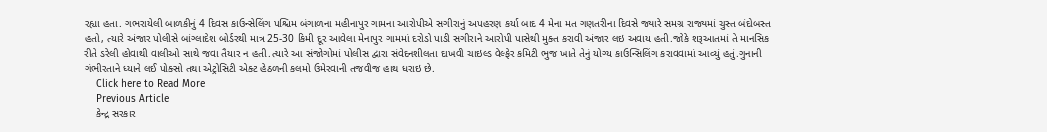રહ્યા હતા. ગભરાયેલી બાળકીનું 4 દિવસ કાઉન્સેલિંગ પશ્ચિમ બંગાળના મહીનાપુર ગામના આરોપીએ સગીરાનું અપહરણ કર્યા બાદ 4 મેના મત ગણતરીના દિવસે જ્યારે સમગ્ર રાજ્યમાં ચુસ્ત બંદોબસ્ત હતો, ત્યારે અંજાર પોલીસે બાંગ્લાદેશ બોર્ડરથી માત્ર 25-30 કિમી દૂર આવેલા મેનાપુર ગામમાં દરોડો પાડી સગીરાને આરોપી પાસેથી મુક્ત કરાવી અંજાર લઇ અવાય હતી.જોકે શરૂઆતમાં તે માનસિક રીતે ડરેલી હોવાથી વાલીઓ સાથે જવા તૈયાર ન હતી.ત્યારે આ સંજોગોમાં પોલીસ દ્વારા સંવેદનશીલતા દાખવી ચાઇલ્ડ વેલ્ફેર કમિટી ભુજ ખાતે તેનું યોગ્ય કાઉન્સિલિંગ કરાવવામાં આવ્યું હતું.ગુનાની ગંભીરતાને ધ્યાને લઈ પોક્સો તથા એટ્રોસિટી એક્ટ હેઠળની કલમો ઉમેરવાની તજવીજ હાથ ધરાઇ છે.
    Click here to Read More
    Previous Article
    કેન્દ્ર સરકાર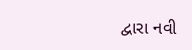દ્વારા નવી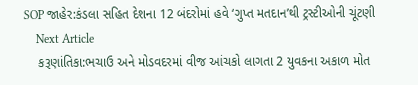SOP જાહેર:કંડલા સહિત દેશના 12 બંદરોમાં હવે ‘ગુપ્ત મતદાન’થી ટ્રસ્ટીઓની ચૂંટણી
    Next Article
    કરૂણાંતિકા:ભચાઉ અને મોડવદરમાં વીજ આંચકો લાગતા 2 યુવકના અકાળ મોત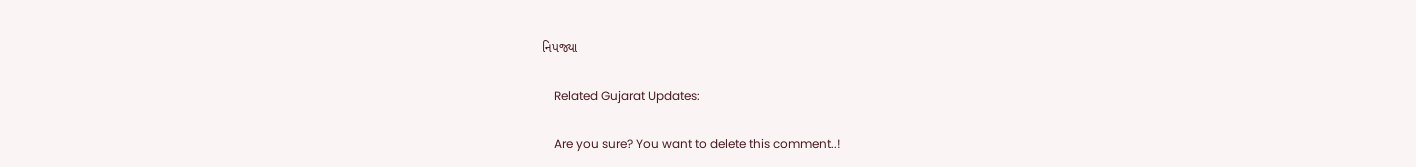નિપજ્યા

    Related Gujarat Updates:

    Are you sure? You want to delete this comment..!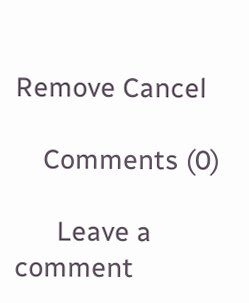Remove Cancel

    Comments (0)

      Leave a comment